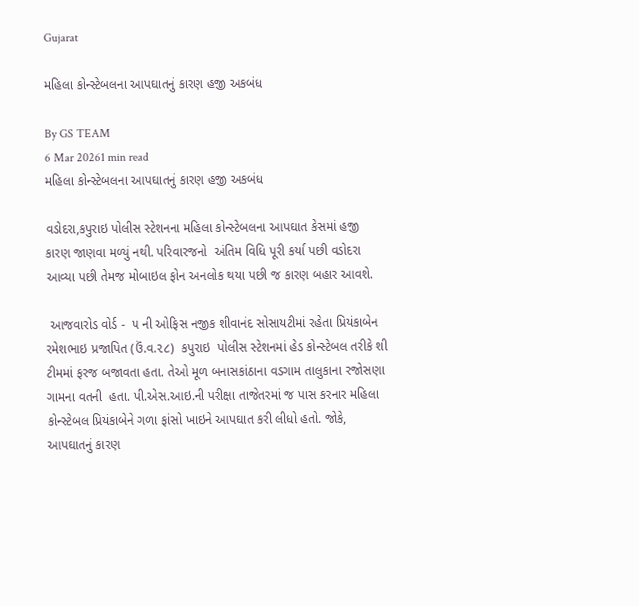Gujarat

મહિલા કોન્સ્ટેબલના આપઘાતનું કારણ હજી અકબંધ

By GS TEAM
6 Mar 20261 min read
મહિલા કોન્સ્ટેબલના આપઘાતનું કારણ હજી અકબંધ

વડોદરા,કપુરાઇ પોલીસ સ્ટેશનના મહિલા કોન્સ્ટેબલના આપઘાત કેસમાં હજી કારણ જાણવા મળ્યું નથી. પરિવારજનો  અંતિમ વિધિ પૂરી કર્યા પછી વડોદરા આવ્યા પછી તેમજ મોબાઇલ ફોન અનલોક થયા પછી જ કારણ બહાર આવશે.

 આજવારોડ વોર્ડ -  ૫ ની ઓફિસ નજીક શીવાનંદ સોસાયટીમાં રહેતા પ્રિયંકાબેન રમેશભાઇ પ્રજાપિત (ઉં.વ.૨૮)  કપુરાઇ  પોલીસ સ્ટેશનમાં હેડ કોન્સ્ટેબલ તરીકે શી ટીમમાં ફરજ બજાવતા હતા. તેઓ મૂળ બનાસકાંઠાના વડગામ તાલુકાના રજોસણા ગામના વતની  હતા. પી.એસ.આઇ.ની પરીક્ષા તાજેતરમાં જ પાસ કરનાર મહિલા કોન્સ્ટેબલ પ્રિયંકાબેને ગળા ફાંસો ખાઇને આપઘાત કરી લીધો હતો. જોકે, આપઘાતનું કારણ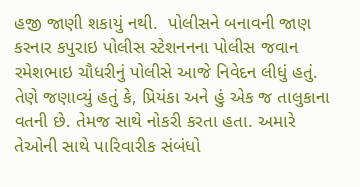હજી જાણી શકાયું નથી.  પોલીસને બનાવની જાણ કરનાર કપુરાઇ પોલીસ સ્ટેશનનના પોલીસ જવાન  રમેશભાઇ ચૌધરીનું પોલીસે આજે નિવેદન લીધું હતું. તેણે જણાવ્યું હતું કે, પ્રિયંકા અને હું એક જ તાલુકાના વતની છે. તેમજ સાથે નોકરી કરતા હતા. અમારે તેઓની સાથે પારિવારીક સંબંધો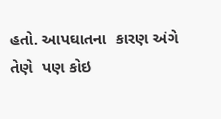હતો. આપઘાતના  કારણ અંગે તેણે  પણ કોઇ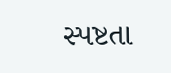સ્પષ્ટતા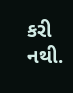કરી નથી.